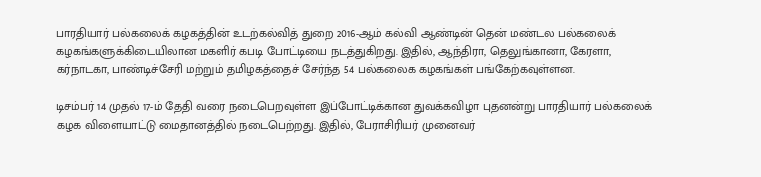பாரதியார் பல்கலைக் கழகத்தின் உடற்கல்வித் துறை 2016-ஆம் கல்வி ஆண்டின் தென் மண்டல பல்கலைக் கழகங்களுக்கிடையிலான மகளிர் கபடி போட்டியை நடத்துகிறது. இதில், ஆந்திரா, தெலுங்கானா, கேரளா, கர்நாடகா, பாண்டிச்சேரி மற்றும் தமிழகத்தைச் சேர்ந்த 54 பல்கலைக கழகங்கள் பங்கேற்கவுள்ளன.

டிசம்பர் 14 முதல் 17-ம் தேதி வரை நடைபெறவுள்ள இப்போட்டிக்கான துவக்கவிழா புதனன்று பாரதியார் பல்கலைக் கழக விளையாட்டு மைதானத்தில் நடைபெற்றது. இதில், பேராசிரியர் முனைவர்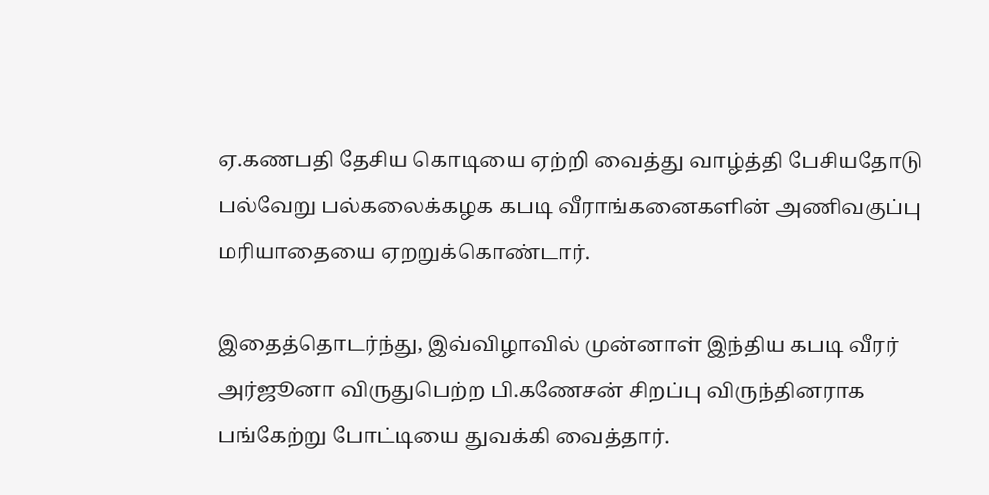ஏ.கணபதி தேசிய கொடியை ஏற்றி வைத்து வாழ்த்தி பேசியதோடு பல்வேறு பல்கலைக்கழக கபடி வீராங்கனைகளின் அணிவகுப்பு மரியாதையை ஏறறுக்கொண்டார்.

இதைத்தொடர்ந்து, இவ்விழாவில் முன்னாள் இந்திய கபடி வீரர் அர்ஜூனா விருதுபெற்ற பி.கணேசன் சிறப்பு விருந்தினராக பங்கேற்று போட்டியை துவக்கி வைத்தார்.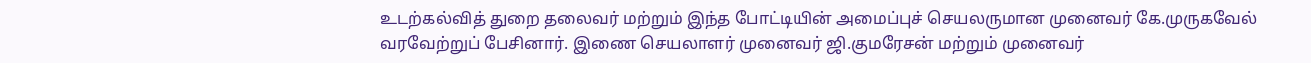உடற்கல்வித் துறை தலைவர் மற்றும் இந்த போட்டியின் அமைப்புச் செயலருமான முனைவர் கே.முருகவேல் வரவேற்றுப் பேசினார். இணை செயலாளர் முனைவர் ஜி.குமரேசன் மற்றும் முனைவர்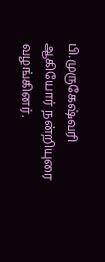பி.முருகேஷ்வரி ஆகியோர் நன்றியுரை வழங்கினர்.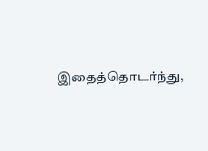இதைத்தொடர்ந்து,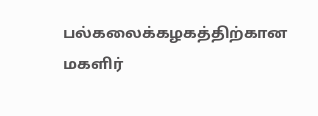பல்கலைக்கழகத்திற்கான மகளிர்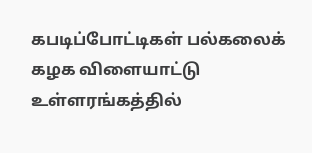கபடிப்போட்டிகள் பல்கலைக் கழக விளையாட்டு உள்ளரங்கத்தில்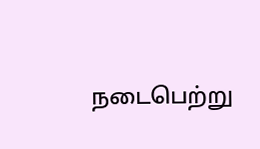நடைபெற்று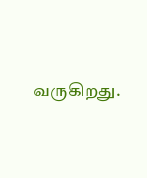வருகிறது.